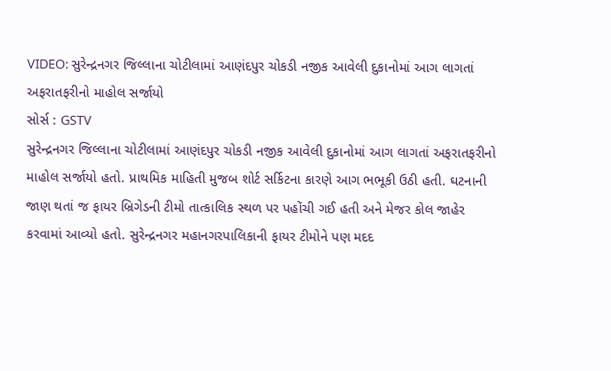VIDEO: સુરેન્દ્રનગર જિલ્લાના ચોટીલામાં આણંદપુર ચોકડી નજીક આવેલી દુકાનોમાં આગ લાગતાં અફરાતફરીનો માહોલ સર્જાયો
સોર્સ : GSTV
સુરેન્દ્રનગર જિલ્લાના ચોટીલામાં આણંદપુર ચોકડી નજીક આવેલી દુકાનોમાં આગ લાગતાં અફરાતફરીનો માહોલ સર્જાયો હતો. પ્રાથમિક માહિતી મુજબ શોર્ટ સર્કિટના કારણે આગ ભભૂકી ઉઠી હતી. ઘટનાની જાણ થતાં જ ફાયર બ્રિગેડની ટીમો તાત્કાલિક સ્થળ પર પહોંચી ગઈ હતી અને મેજર કોલ જાહેર કરવામાં આવ્યો હતો. સુરેન્દ્રનગર મહાનગરપાલિકાની ફાયર ટીમોને પણ મદદ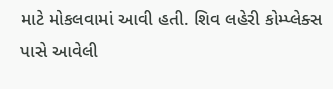માટે મોકલવામાં આવી હતી. શિવ લહેરી કોમ્પ્લેક્સ પાસે આવેલી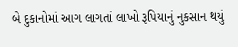બે દુકાનોમાં આગ લાગતાં લાખો રૂપિયાનું નુકસાન થયું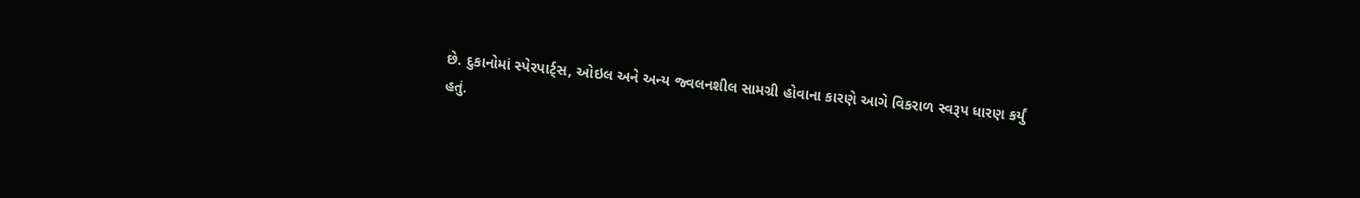છે. દુકાનોમાં સ્પેરપાર્ટ્સ, ઓઇલ અને અન્ય જ્વલનશીલ સામગ્રી હોવાના કારણે આગે વિકરાળ સ્વરૂપ ધારણ કર્યું હતું.